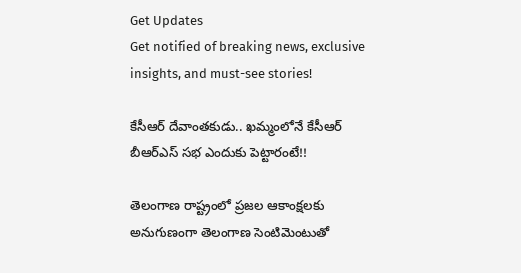Get Updates
Get notified of breaking news, exclusive insights, and must-see stories!

కేసీఆర్ దేవాంతకుడు.. ఖమ్మంలోనే కేసీఆర్ బీఆర్ఎస్ సభ ఎందుకు పెట్టారంటే!!

తెలంగాణ రాష్ట్రంలో ప్రజల ఆకాంక్షలకు అనుగుణంగా తెలంగాణ సెంటిమెంటుతో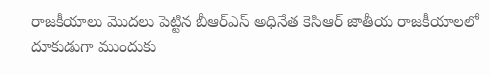రాజకీయాలు మొదలు పెట్టిన బీఆర్ఎస్ అధినేత కెసిఆర్ జాతీయ రాజకీయాలలో దూకుడుగా ముందుకు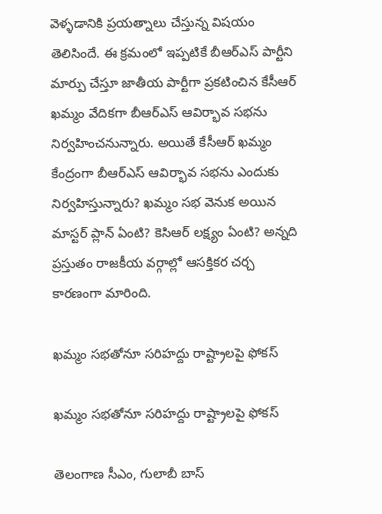వెళ్ళడానికి ప్రయత్నాలు చేస్తున్న విషయం తెలిసిందే. ఈ క్రమంలో ఇప్పటికే బీఆర్ఎస్ పార్టీని మార్పు చేస్తూ జాతీయ పార్టీగా ప్రకటించిన కేసీఆర్ ఖమ్మం వేదికగా బీఆర్ఎస్ ఆవిర్భావ సభను నిర్వహించనున్నారు. అయితే కేసీఆర్ ఖమ్మం కేంద్రంగా బీఆర్ఎస్ ఆవిర్భావ సభను ఎందుకు నిర్వహిస్తున్నారు? ఖమ్మం సభ వెనుక అయిన మాస్టర్ ప్లాన్ ఏంటి? కెసిఆర్ లక్ష్యం ఏంటి? అన్నది ప్రస్తుతం రాజకీయ వర్గాల్లో ఆసక్తికర చర్చ కారణంగా మారింది.

ఖమ్మం సభతోనూ సరిహద్దు రాష్ట్రాలపై ఫోకస్

ఖమ్మం సభతోనూ సరిహద్దు రాష్ట్రాలపై ఫోకస్

తెలంగాణ సీఎం, గులాబీ బాస్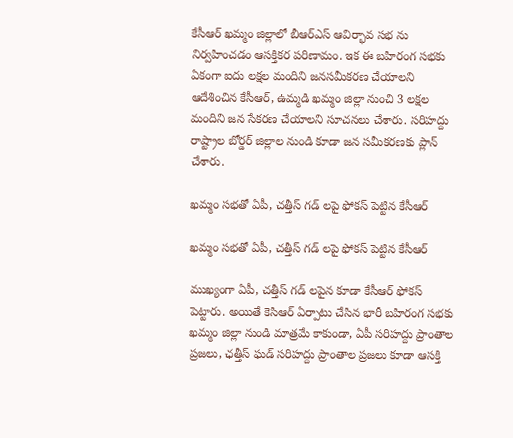కేసీఆర్ ఖమ్మం జిల్లాలో బీఆర్ఎస్ ఆవిర్భావ సభ ను నిర్వహించడం ఆసక్తికర పరిణామం. ఇక ఈ బహిరంగ సభకు ఏకంగా ఐదు లక్షల మందిని జనసమీకరణ చేయాలని ఆదేశించిన కేసీఆర్, ఉమ్మడి ఖమ్మం జిల్లా నుంచి 3 లక్షల మందిని జన సేకరణ చేయాలని సూచనలు చేశారు. సరిహద్దు రాష్ట్రాల బోర్డర్ జిల్లాల నుండి కూడా జన సమీకరణకు ప్లాన్ చేశారు.

ఖమ్మం సభతో ఏపీ, చత్తీస్ గడ్ లపై ఫోకస్ పెట్టిన కేసీఆర్

ఖమ్మం సభతో ఏపీ, చత్తీస్ గడ్ లపై ఫోకస్ పెట్టిన కేసీఆర్

ముఖ్యంగా ఏపీ, చత్తీస్ గడ్ లపైన కూడా కేసీఆర్ ఫోకస్ పెట్టారు. అయితే కెసిఆర్ ఏర్పాటు చేసిన భారీ బహిరంగ సభకు ఖమ్మం జిల్లా నుండి మాత్రమే కాకుండా, ఏపీ సరిహద్దు ప్రాంతాల ప్రజలు, ఛత్తీస్ ఘడ్ సరిహద్దు ప్రాంతాల ప్రజలు కూడా ఆసక్తి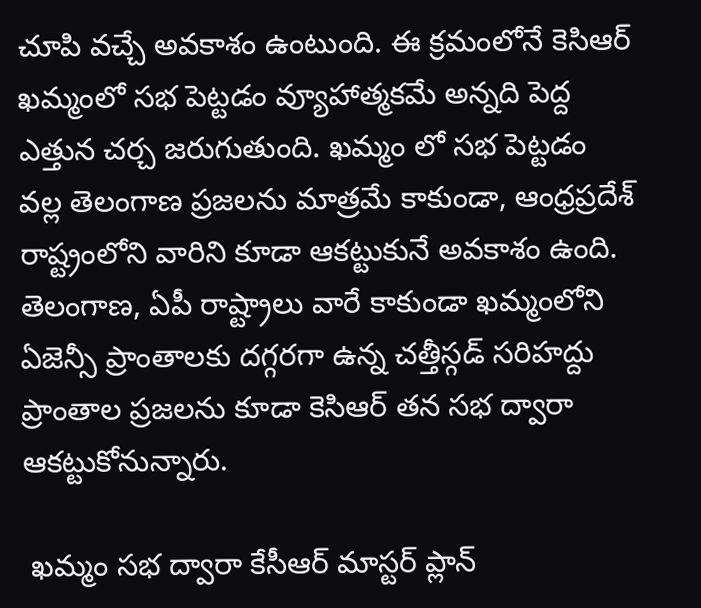చూపి వచ్చే అవకాశం ఉంటుంది. ఈ క్రమంలోనే కెసిఆర్ ఖమ్మంలో సభ పెట్టడం వ్యూహాత్మకమే అన్నది పెద్ద ఎత్తున చర్చ జరుగుతుంది. ఖమ్మం లో సభ పెట్టడం వల్ల తెలంగాణ ప్రజలను మాత్రమే కాకుండా, ఆంధ్రప్రదేశ్ రాష్ట్రంలోని వారిని కూడా ఆకట్టుకునే అవకాశం ఉంది. తెలంగాణ, ఏపీ రాష్ట్రాలు వారే కాకుండా ఖమ్మంలోని ఏజెన్సీ ప్రాంతాలకు దగ్గరగా ఉన్న చత్తీస్గడ్ సరిహద్దు ప్రాంతాల ప్రజలను కూడా కెసిఆర్ తన సభ ద్వారా ఆకట్టుకోనున్నారు.

 ఖమ్మం సభ ద్వారా కేసీఆర్ మాస్టర్ ప్లాన్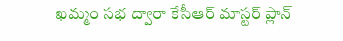ఖమ్మం సభ ద్వారా కేసీఆర్ మాస్టర్ ప్లాన్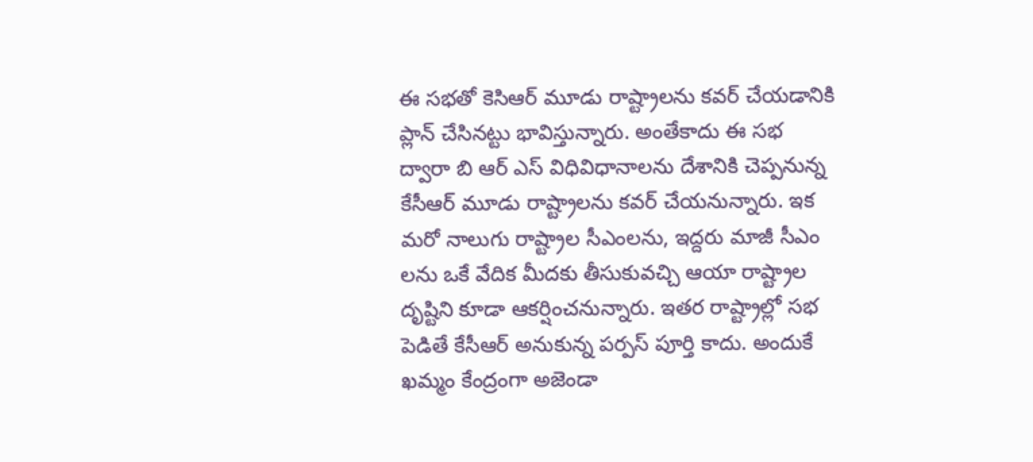ఈ సభతో కెసిఆర్ మూడు రాష్ట్రాలను కవర్ చేయడానికి ప్లాన్ చేసినట్టు భావిస్తున్నారు. అంతేకాదు ఈ సభ ద్వారా బి ఆర్ ఎస్ విధివిధానాలను దేశానికి చెప్పనున్న కేసీఆర్ మూడు రాష్ట్రాలను కవర్ చేయనున్నారు. ఇక మరో నాలుగు రాష్ట్రాల సీఎంలను, ఇద్దరు మాజీ సీఎం లను ఒకే వేదిక మీదకు తీసుకువచ్చి ఆయా రాష్ట్రాల దృష్టిని కూడా ఆకర్షించనున్నారు. ఇతర రాష్ట్రాల్లో సభ పెడితే కేసీఆర్ అనుకున్న పర్పస్ పూర్తి కాదు. అందుకే ఖమ్మం కేంద్రంగా అజెండా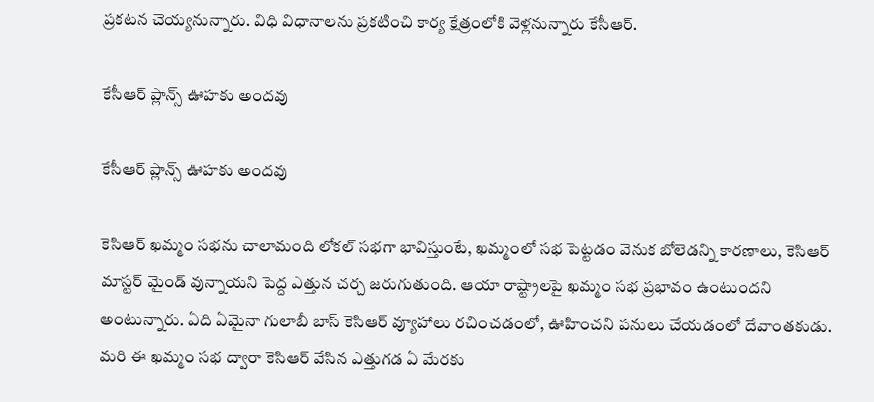ప్రకటన చెయ్యనున్నారు. విధి విధానాలను ప్రకటించి కార్య క్షేత్రంలోకి వెళ్లనున్నారు కేసీఆర్.

కేసీఆర్ ప్లాన్స్ ఊహకు అందవు

కేసీఆర్ ప్లాన్స్ ఊహకు అందవు

కెసిఆర్ ఖమ్మం సభను చాలామంది లోకల్ సభగా భావిస్తుంటే, ఖమ్మంలో సభ పెట్టడం వెనుక బోలెడన్ని కారణాలు, కెసిఆర్ మాస్టర్ మైండ్ వున్నాయని పెద్ద ఎత్తున చర్చ జరుగుతుంది. ఆయా రాష్ట్రాలపై ఖమ్మం సభ ప్రభావం ఉంటుందని అంటున్నారు. ఏది ఏమైనా గులాబీ బాస్ కెసిఆర్ వ్యూహాలు రచించడంలో, ఊహించని పనులు చేయడంలో దేవాంతకుడు. మరి ఈ ఖమ్మం సభ ద్వారా కెసిఆర్ వేసిన ఎత్తుగడ ఏ మేరకు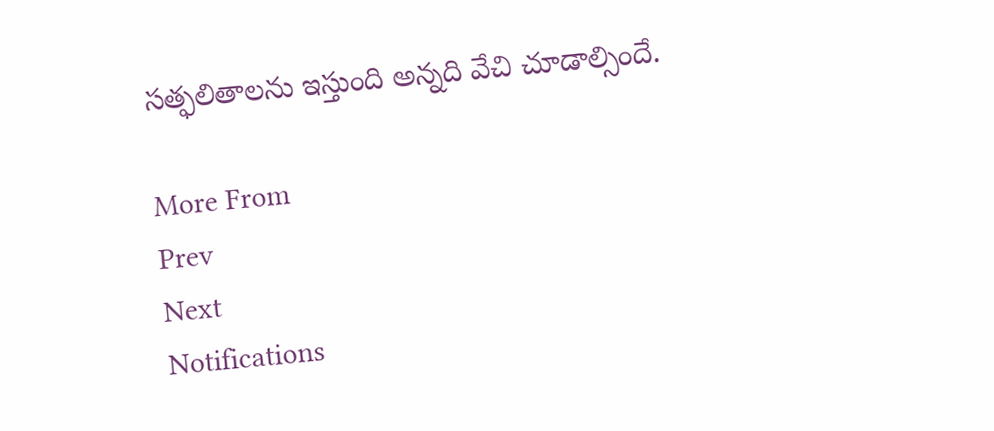సత్ఫలితాలను ఇస్తుంది అన్నది వేచి చూడాల్సిందే.

More From
Prev
Next
Notifications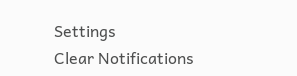Settings
Clear Notifications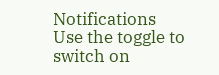Notifications
Use the toggle to switch on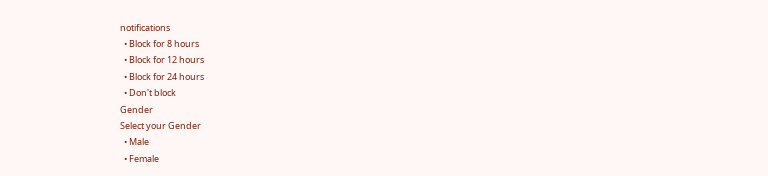notifications
  • Block for 8 hours
  • Block for 12 hours
  • Block for 24 hours
  • Don't block
Gender
Select your Gender
  • Male
  • Female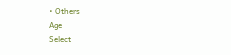• Others
Age
Select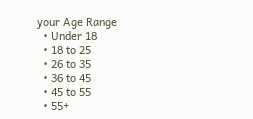your Age Range
  • Under 18
  • 18 to 25
  • 26 to 35
  • 36 to 45
  • 45 to 55
  • 55+